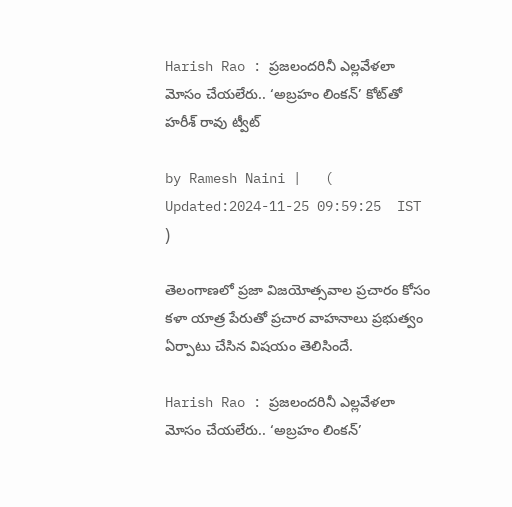Harish Rao : ప్రజలందరినీ ఎల్లవేళలా మోసం చేయలేరు.. ‘అబ్రహం లింకన్’ కోట్‌తో హరీశ్ రావు ట్వీట్

by Ramesh Naini |   (  Updated:2024-11-25 09:59:25  IST  )

తెలంగాణలో ప్రజా విజయోత్సవాల ప్రచారం కోసం కళా యాత్ర పేరుతో ప్రచార వాహనాలు ప్రభుత్వం ఏర్పాటు చేసిన విషయం తెలిసిందే.

Harish Rao : ప్రజలందరినీ ఎల్లవేళలా మోసం చేయలేరు.. ‘అబ్రహం లింకన్’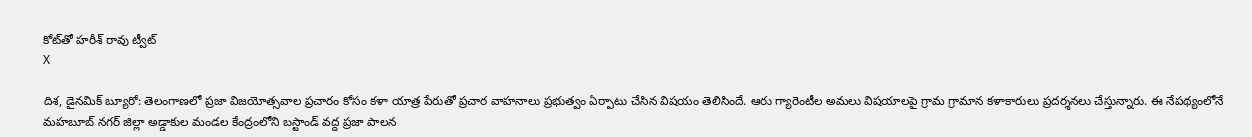కోట్‌తో హరీశ్ రావు ట్వీట్
X

దిశ, డైనమిక్ బ్యూరో: తెలంగాణలో ప్రజా విజయోత్సవాల ప్రచారం కోసం కళా యాత్ర పేరుతో ప్రచార వాహనాలు ప్రభుత్వం ఏర్పాటు చేసిన విషయం తెలిసిందే. ఆరు గ్యారెంటీల అమలు విషయాలపై గ్రామ గ్రామాన కళాకారులు ప్రదర్శనలు చేస్తున్నారు. ఈ నేపథ్యంలోనే మహబూబ్ నగర్ జిల్లా అడ్డాకుల మండల కేంద్రంలోని బస్టాండ్ వద్ద ప్రజా పాలన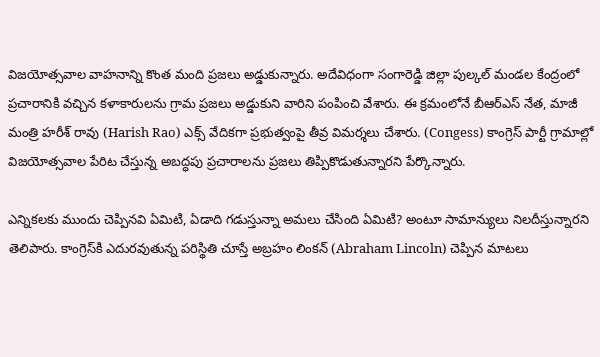విజయోత్సవాల వాహనాన్ని కొంత మంది ప్రజలు అడ్డుకున్నారు. అదేవిధంగా సంగారెడ్డి జిల్లా పుల్కల్‌ మండల కేంద్రంలో ప్రచారానికి వచ్చిన కళాకారులను గ్రామ ప్రజలు అడ్డుకుని వారిని పంపించి వేశారు. ఈ క్రమంలోనే బీఆర్ఎస్ నేత, మాజీ మంత్రి హరీశ్ రావు (Harish Rao) ఎక్స్ వేదికగా ప్రభుత్వంపై తీవ్ర విమర్శలు చేశారు. (Congess) కాంగ్రెస్ పార్టీ గ్రామాల్లో విజయోత్సవాల పేరిట చేస్తున్న అబద్ధపు ప్రచారాలను ప్రజలు తిప్పికొడుతున్నారని పేర్కొన్నారు.

ఎన్నికలకు ముందు చెప్పినవి ఏమిటి, ఏడాది గడుస్తున్నా అమలు చేసింది ఏమిటి? అంటూ సామాన్యులు నిలదీస్తున్నారని తెలిపారు. కాంగ్రెస్‌కి ఎదురవుతున్న పరిస్థితి చూస్తే అబ్రహం లింకన్ (Abraham Lincoln) చెప్పిన మాటలు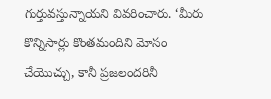గుర్తువస్తున్నాయని వివరించారు. ‘మీరు కొన్నిసార్లు కొంతమందిని మోసం చేయొచ్చు, కానీ ప్రజలందరినీ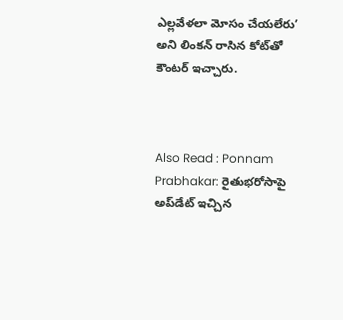ఎల్లవేళలా మోసం చేయలేరు’ అని లింకన్ రాసిన కోట్‌తో కౌంటర్ ఇచ్చారు.



Also Read : Ponnam Prabhakar: రైతుభరోసాపై అప్‌డేట్ ఇచ్చిన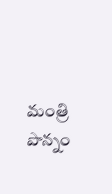మంత్రి పొన్నం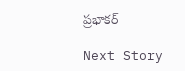ప్రభాకర్

Next Story